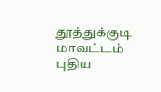தூத்துக்குடி மாவட்டம் புதிய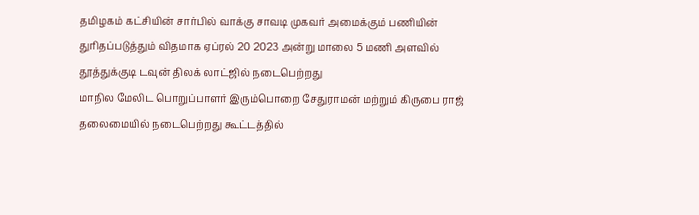தமிழகம் கட்சியின் சார்பில் வாக்கு சாவடி முகவர் அமைக்கும் பணியின் துரிதப்படுத்தும் விதமாக ஏப்ரல் 20 2023 அன்று மாலை 5 மணி அளவில் தூத்துக்குடி டவுன் திலக் லாட்ஜில் நடைபெற்றது
மாநில மேலிட பொறுப்பாளர் இரும்பொறை சேதுராமன் மற்றும் கிருபை ராஜ் தலைமையில் நடைபெற்றது கூட்டத்தில்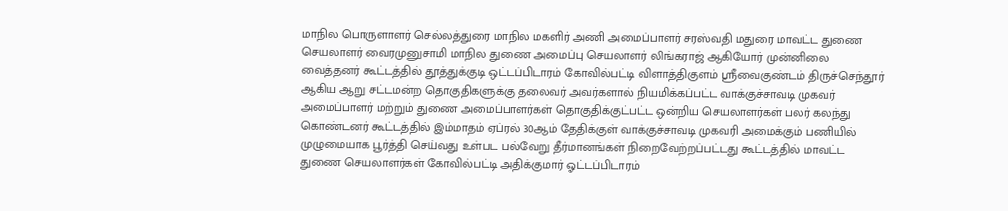மாநில பொருளாளர் செல்லத்துரை மாநில மகளிர் அணி அமைப்பாளர் சரஸ்வதி மதுரை மாவட்ட துணை செயலாளர் வைரமுனுசாமி மாநில துணை அமைப்பு செயலாளர் லிங்கராஜ் ஆகியோர் முன்னிலை வைத்தனர் கூட்டத்தில் தூத்துக்குடி ஒட்டப்பிடாரம் கோவில்பட்டி விளாத்திகுளம் ஸ்ரீவைகுண்டம் திருச்செந்தூர் ஆகிய ஆறு சட்டமன்ற தொகுதிகளுக்கு தலைவர் அவர்களால் நியமிக்கப்பட்ட வாக்குச்சாவடி முகவர் அமைப்பாளர் மற்றும் துணை அமைப்பாளர்கள் தொகுதிக்குட்பட்ட ஒன்றிய செயலாளர்கள் பலர் கலந்து கொண்டனர் கூட்டத்தில் இம்மாதம் ஏப்ரல் 30ஆம் தேதிக்குள் வாக்குச்சாவடி முகவரி அமைக்கும் பணியில் முழுமையாக பூர்த்தி செய்வது உள்பட பல்வேறு தீர்மானங்கள் நிறைவேற்றப்பட்டது கூட்டத்தில் மாவட்ட துணை செயலாளர்கள் கோவில்பட்டி அதிக்குமார் ஓட்டப்பிடாரம்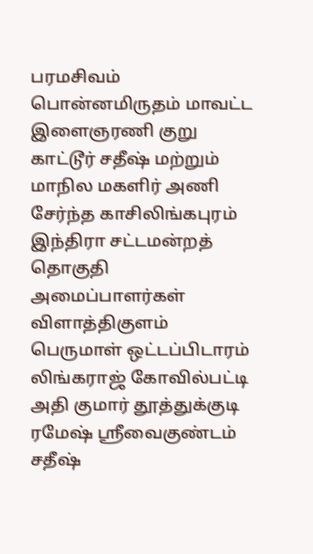பரமசிவம் பொன்னமிருதம் மாவட்ட இளைஞரணி குறு காட்டூர் சதீஷ் மற்றும் மாநில மகளிர் அணி சேர்ந்த காசிலிங்கபுரம் இந்திரா சட்டமன்றத் தொகுதி அமைப்பாளர்கள் விளாத்திகுளம் பெருமாள் ஒட்டப்பிடாரம் லிங்கராஜ் கோவில்பட்டி அதி குமார் தூத்துக்குடி ரமேஷ் ஸ்ரீவைகுண்டம் சதீஷ்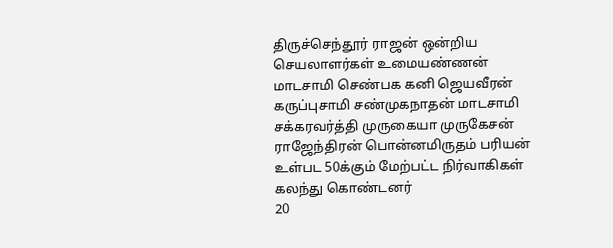திருச்செந்தூர் ராஜன் ஒன்றிய செயலாளர்கள் உமையண்ணன் மாடசாமி செண்பக கனி ஜெயவீரன் கருப்புசாமி சண்முகநாதன் மாடசாமி சக்கரவர்த்தி முருகையா முருகேசன் ராஜேந்திரன் பொன்னமிருதம் பரியன் உள்பட 50க்கும் மேற்பட்ட நிர்வாகிகள் கலந்து கொண்டனர்
20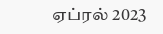ஏப்ரல் 2023